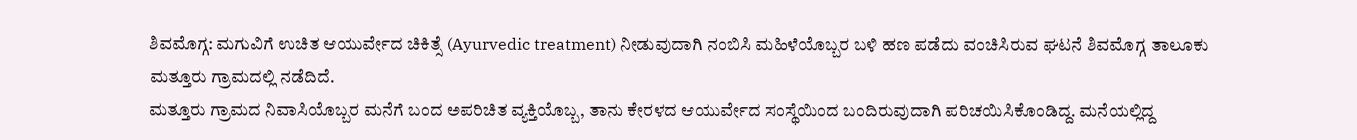ಶಿವಮೊಗ್ಗ: ಮಗುವಿಗೆ ಉಚಿತ ಆಯುರ್ವೇದ ಚಿಕಿತ್ಸೆ (Ayurvedic treatment) ನೀಡುವುದಾಗಿ ನಂಬಿಸಿ ಮಹಿಳೆಯೊಬ್ಬರ ಬಳಿ ಹಣ ಪಡೆದು ವಂಚಿಸಿರುವ ಘಟನೆ ಶಿವಮೊಗ್ಗ ತಾಲೂಕು ಮತ್ತೂರು ಗ್ರಾಮದಲ್ಲಿ ನಡೆದಿದೆ.
ಮತ್ತೂರು ಗ್ರಾಮದ ನಿವಾಸಿಯೊಬ್ಬರ ಮನೆಗೆ ಬಂದ ಅಪರಿಚಿತ ವ್ಯಕ್ತಿಯೊಬ್ಬ, ತಾನು ಕೇರಳದ ಆಯುರ್ವೇದ ಸಂಸ್ಥೆಯಿಂದ ಬಂದಿರುವುದಾಗಿ ಪರಿಚಯಿಸಿಕೊಂಡಿದ್ದ. ಮನೆಯಲ್ಲಿದ್ದ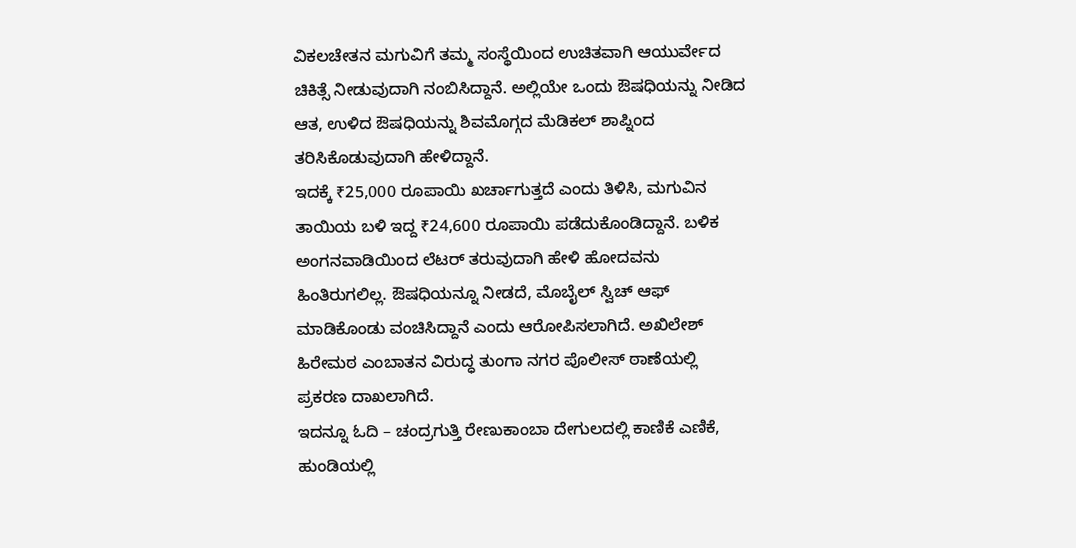ವಿಕಲಚೇತನ ಮಗುವಿಗೆ ತಮ್ಮ ಸಂಸ್ಥೆಯಿಂದ ಉಚಿತವಾಗಿ ಆಯುರ್ವೇದ ಚಿಕಿತ್ಸೆ ನೀಡುವುದಾಗಿ ನಂಬಿಸಿದ್ದಾನೆ. ಅಲ್ಲಿಯೇ ಒಂದು ಔಷಧಿಯನ್ನು ನೀಡಿದ ಆತ, ಉಳಿದ ಔಷಧಿಯನ್ನು ಶಿವಮೊಗ್ಗದ ಮೆಡಿಕಲ್ ಶಾಪ್ನಿಂದ ತರಿಸಿಕೊಡುವುದಾಗಿ ಹೇಳಿದ್ದಾನೆ.
ಇದಕ್ಕೆ ₹25,000 ರೂಪಾಯಿ ಖರ್ಚಾಗುತ್ತದೆ ಎಂದು ತಿಳಿಸಿ, ಮಗುವಿನ ತಾಯಿಯ ಬಳಿ ಇದ್ದ ₹24,600 ರೂಪಾಯಿ ಪಡೆದುಕೊಂಡಿದ್ದಾನೆ. ಬಳಿಕ ಅಂಗನವಾಡಿಯಿಂದ ಲೆಟರ್ ತರುವುದಾಗಿ ಹೇಳಿ ಹೋದವನು ಹಿಂತಿರುಗಲಿಲ್ಲ. ಔಷಧಿಯನ್ನೂ ನೀಡದೆ, ಮೊಬೈಲ್ ಸ್ವಿಚ್ ಆಫ್ ಮಾಡಿಕೊಂಡು ವಂಚಿಸಿದ್ದಾನೆ ಎಂದು ಆರೋಪಿಸಲಾಗಿದೆ. ಅಖಿಲೇಶ್ ಹಿರೇಮಠ ಎಂಬಾತನ ವಿರುದ್ಧ ತುಂಗಾ ನಗರ ಪೊಲೀಸ್ ಠಾಣೆಯಲ್ಲಿ ಪ್ರಕರಣ ದಾಖಲಾಗಿದೆ.
ಇದನ್ನೂ ಓದಿ – ಚಂದ್ರಗುತ್ತಿ ರೇಣುಕಾಂಬಾ ದೇಗುಲದಲ್ಲಿ ಕಾಣಿಕೆ ಎಣಿಕೆ, ಹುಂಡಿಯಲ್ಲಿ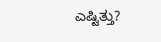ಎಷ್ಟಿತ್ತು?